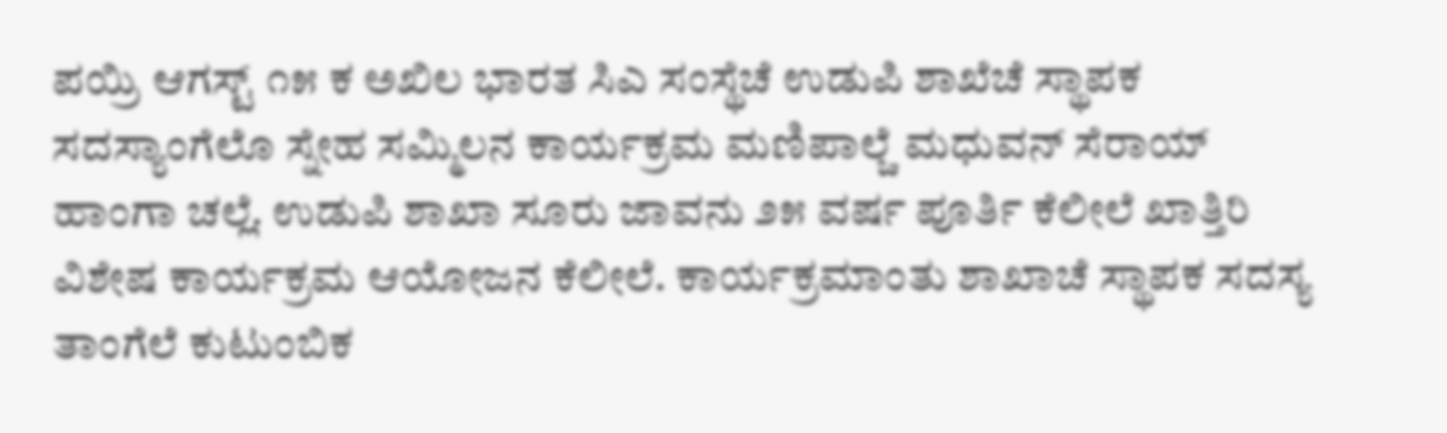ಪಯ್ರಿ ಆಗಸ್ಟ್ ೧೫ ಕ ಅಖಿಲ ಭಾರತ ಸಿಎ ಸಂಸ್ಥೆಚೆ ಉಡುಪಿ ಶಾಖೆಚೆ ಸ್ಥಾಪಕ ಸದಸ್ಯಾಂಗೆಲೊ ಸ್ನೇಹ ಸಮ್ಮಿಲನ ಕಾರ್ಯಕ್ರಮ ಮಣಿಪಾಲ್ಚೆ ಮಧುವನ್ ಸೆರಾಯ್ ಹಾಂಗಾ ಚಲ್ಲೆ. ಉಡುಪಿ ಶಾಖಾ ಸೂರು ಜಾವನು ೨೫ ವರ್ಷ ಪೂರ್ತಿ ಕೆಲೀಲೆ ಖಾತ್ತಿರಿ ವಿಶೇಷ ಕಾರ್ಯಕ್ರಮ ಆಯೋಜನ ಕೆಲೀಲೆ. ಕಾರ್ಯಕ್ರಮಾಂತು ಶಾಖಾಚೆ ಸ್ಥಾಪಕ ಸದಸ್ಯ ತಾಂಗೆಲೆ ಕುಟುಂಬಿಕ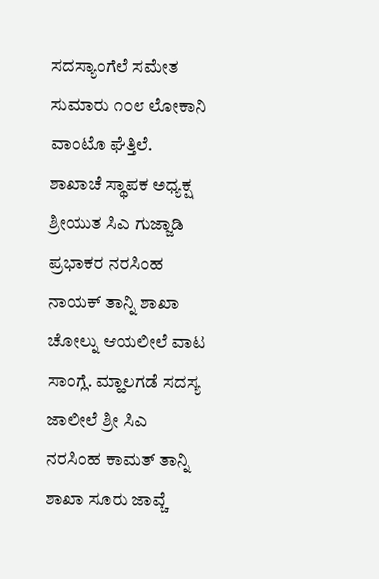ಸದಸ್ಯಾಂಗೆಲೆ ಸಮೇತ ಸುಮಾರು ೧೦೮ ಲೋಕಾನಿ ವಾಂಟೊ ಘೆತ್ತಿಲೆ.
ಶಾಖಾಚೆ ಸ್ಥಾಪಕ ಅಧ್ಯಕ್ಷ ಶ್ರೀಯುತ ಸಿಎ ಗುಜ್ಜಾಡಿ ಪ್ರಭಾಕರ ನರಸಿಂಹ ನಾಯಕ್ ತಾನ್ನಿ ಶಾಖಾ ಚೋಲ್ನು ಆಯಲೀಲೆ ವಾಟ ಸಾಂಗ್ಲೆ. ಮ್ಹಾಲಗಡೆ ಸದಸ್ಯ ಜಾಲೀಲೆ ಶ್ರೀ ಸಿಎ ನರಸಿಂಹ ಕಾಮತ್ ತಾನ್ನಿ ಶಾಖಾ ಸೂರು ಜಾವ್ಚೆ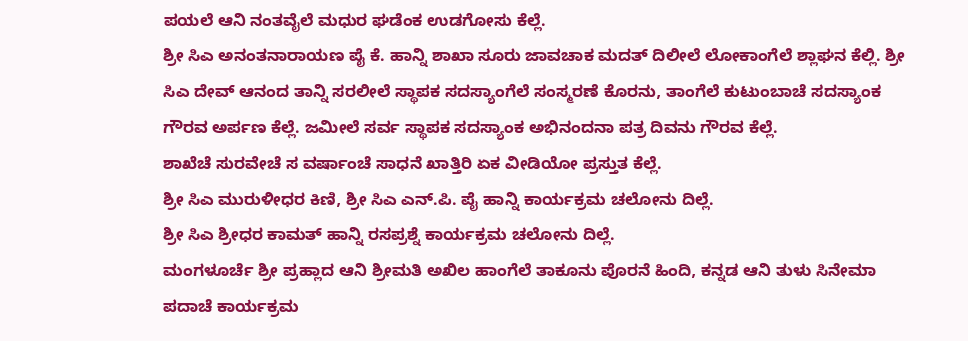ಪಯಲೆ ಆನಿ ನಂತವೈಲೆ ಮಧುರ ಘಡೆಂಕ ಉಡಗೋಸು ಕೆಲ್ಲೆ.
ಶ್ರೀ ಸಿಎ ಅನಂತನಾರಾಯಣ ಪೈ ಕೆ. ಹಾನ್ನಿ ಶಾಖಾ ಸೂರು ಜಾವಚಾಕ ಮದತ್ ದಿಲೀಲೆ ಲೋಕಾಂಗೆಲೆ ಶ್ಲಾಘನ ಕೆಲ್ಲಿ. ಶ್ರೀ ಸಿಎ ದೇವ್ ಆನಂದ ತಾನ್ನಿ ಸರಲೀಲೆ ಸ್ಥಾಪಕ ಸದಸ್ಯಾಂಗೆಲೆ ಸಂಸ್ಮರಣೆ ಕೊರನು, ತಾಂಗೆಲೆ ಕುಟುಂಬಾಚೆ ಸದಸ್ಯಾಂಕ ಗೌರವ ಅರ್ಪಣ ಕೆಲ್ಲೆ. ಜಮೀಲೆ ಸರ್ವ ಸ್ಥಾಪಕ ಸದಸ್ಯಾಂಕ ಅಭಿನಂದನಾ ಪತ್ರ ದಿವನು ಗೌರವ ಕೆಲ್ಲೆ.
ಶಾಖೆಚೆ ಸುರವೇಚೆ ಸ ವರ್ಷಾಂಚೆ ಸಾಧನೆ ಖಾತ್ತಿರಿ ಏಕ ವೀಡಿಯೋ ಪ್ರಸ್ತುತ ಕೆಲ್ಲೆ.
ಶ್ರೀ ಸಿಎ ಮುರುಳೀಧರ ಕಿಣಿ, ಶ್ರೀ ಸಿಎ ಎನ್.ಪಿ. ಪೈ ಹಾನ್ನಿ ಕಾರ್ಯಕ್ರಮ ಚಲೋನು ದಿಲ್ಲೆ.
ಶ್ರೀ ಸಿಎ ಶ್ರೀಧರ ಕಾಮತ್ ಹಾನ್ನಿ ರಸಪ್ರಶ್ನೆ ಕಾರ್ಯಕ್ರಮ ಚಲೋನು ದಿಲ್ಲೆ.
ಮಂಗಳೂರ್ಚೆ ಶ್ರೀ ಪ್ರಹ್ಲಾದ ಆನಿ ಶ್ರೀಮತಿ ಅಖಿಲ ಹಾಂಗೆಲೆ ತಾಕೂನು ಪೊರನೆ ಹಿಂದಿ, ಕನ್ನಡ ಆನಿ ತುಳು ಸಿನೇಮಾ ಪದಾಚೆ ಕಾರ್ಯಕ್ರಮ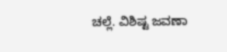ಚಲ್ಲೆ. ವಿಶಿಷ್ಟ ಜವಣಾ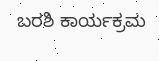ಬರಶಿ ಕಾರ್ಯಕ್ರಮ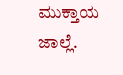ಮುಕ್ತಾಯ ಜಾಲ್ಲೆ.